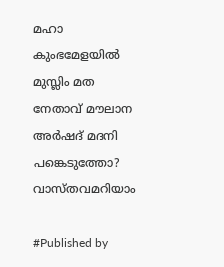മഹാ കുംഭമേളയിൽ മുസ്ലിം മത നേതാവ് മൗലാന അർഷദ് മദനി പങ്കെടുത്തോ? വാസ്തവമറിയാം

#Published by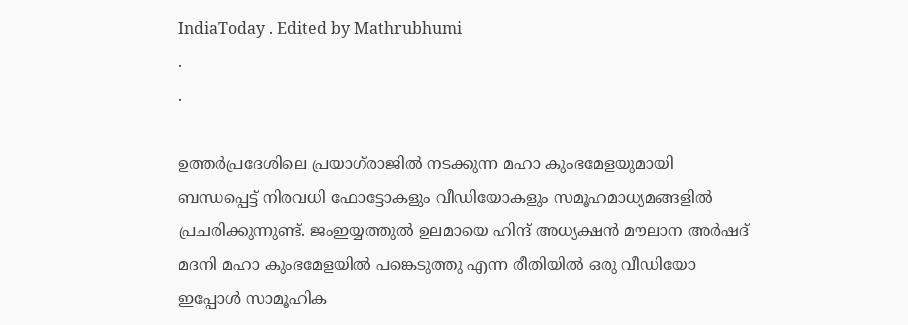IndiaToday . Edited by Mathrubhumi
.
.

ഉത്തർപ്രദേശിലെ പ്രയാഗ്‌രാജിൽ നടക്കുന്ന മഹാ കുംഭമേളയുമായി ബന്ധപ്പെട്ട് നിരവധി ഫോട്ടോകളും വീഡിയോകളും സമൂഹമാധ്യമങ്ങളിൽ പ്രചരിക്കുന്നുണ്ട്. ജംഇയ്യത്തുൽ ഉലമായെ ഹിന്ദ് അധ്യക്ഷൻ മൗലാന അർഷദ് മദനി മഹാ കുംഭമേളയിൽ പങ്കെടുത്തു എന്ന രീതിയിൽ ഒരു വീഡിയോ ഇപ്പോൾ സാമൂഹിക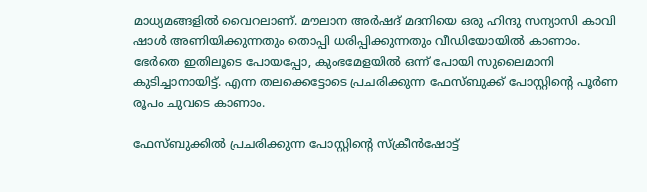മാധ്യമങ്ങളിൽ വൈറലാണ്. മൗലാന അർഷദ് മദനിയെ ഒരു ഹിന്ദു സന്യാസി കാവി ഷാൾ അണിയിക്കുന്നതും തൊപ്പി ധരിപ്പിക്കുന്നതും വീഡിയോയിൽ കാണാം. ഭേർതെ ഇതിലൂടെ പോയപ്പോ, കുംഭമേളയിൽ ഒന്ന് പോയി സുലൈമാനി കുടിച്ചാനായിട്ട്. എന്ന തലക്കെട്ടോടെ പ്രചരിക്കുന്ന ഫേസ്ബുക്ക് പോസ്റ്റിന്റെ പൂർണ രൂപം ചുവടെ കാണാം.

ഫേസ്ബുക്കില്‍ പ്രചരിക്കുന്ന പോസ്റ്റിന്‍റെ സ്ക്രീന്‍ഷോട്ട്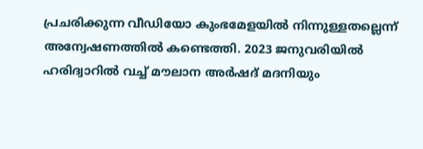പ്രചരിക്കുന്ന വീഡിയോ കുംഭമേളയിൽ നിന്നുള്ളതല്ലെന്ന് അന്വേഷണത്തിൽ കണ്ടെത്തി. 2023 ജനുവരിയിൽ ഹരിദ്വാറിൽ വച്ച് മൗലാന അർഷദ് മദനിയും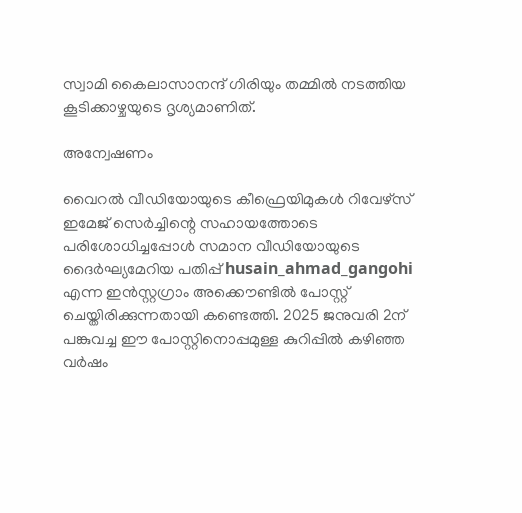സ്വാമി കൈലാസാനന്ദ് ഗിരിയും തമ്മിൽ നടത്തിയ കൂടിക്കാഴ്ചയുടെ ദൃശ്യമാണിത്.

അന്വേഷണം

വൈറൽ വീഡിയോയുടെ കീഫ്രെയിമുകൾ റിവേഴ്സ് ഇമേജ് സെർച്ചിന്റെ സഹായത്തോടെ പരിശോധിച്ചപ്പോൾ സമാന വീഡിയോയുടെ ദൈർഘ്യമേറിയ പതിപ്പ് husain_ahmad_gangohi എന്ന ഇൻസ്റ്റഗ്രാം അക്കൌണ്ടിൽ പോസ്റ്റ് ചെയ്തിരിക്കുന്നതായി കണ്ടെത്തി. 2025 ജനുവരി 2ന് പങ്കുവച്ച ഈ പോസ്റ്റിനൊപ്പമുള്ള കുറിപ്പിൽ കഴിഞ്ഞ വർഷം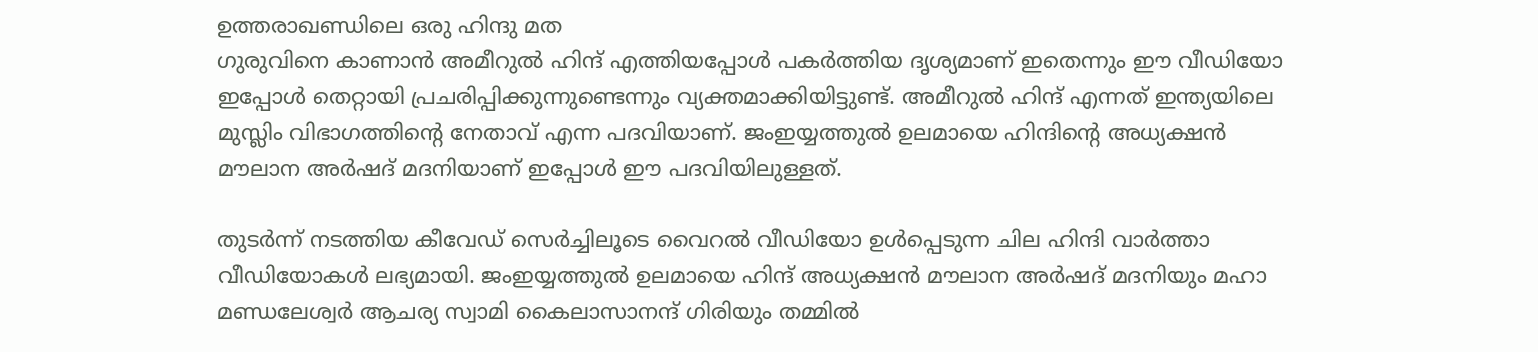ഉത്തരാഖണ്ഡിലെ ഒരു ഹിന്ദു മത
ഗുരുവിനെ കാണാൻ അമീറുൽ ഹിന്ദ് എത്തിയപ്പോൾ പകർത്തിയ ദൃശ്യമാണ് ഇതെന്നും ഈ വീഡിയോ ഇപ്പോൾ തെറ്റായി പ്രചരിപ്പിക്കുന്നുണ്ടെന്നും വ്യക്തമാക്കിയിട്ടുണ്ട്. അമീറുൽ ഹിന്ദ് എന്നത് ഇന്ത്യയിലെ മുസ്ലിം വിഭാഗത്തിന്റെ നേതാവ് എന്ന പദവിയാണ്. ജംഇയ്യത്തുൽ ഉലമായെ ഹിന്ദിന്റെ അധ്യക്ഷൻ മൗലാന അർഷദ് മദനിയാണ് ഇപ്പോൾ ഈ പദവിയിലുള്ളത്.

തുടർന്ന് നടത്തിയ കീവേഡ് സെർച്ചിലൂടെ വൈറൽ വീഡിയോ ഉൾപ്പെടുന്ന ചില ഹിന്ദി വാർത്താ വീഡിയോകൾ ലഭ്യമായി. ജംഇയ്യത്തുൽ ഉലമായെ ഹിന്ദ് അധ്യക്ഷൻ മൗലാന അർഷദ് മദനിയും മഹാ മണ്ഡലേശ്വർ ആചര്യ സ്വാമി കൈലാസാനന്ദ് ഗിരിയും തമ്മിൽ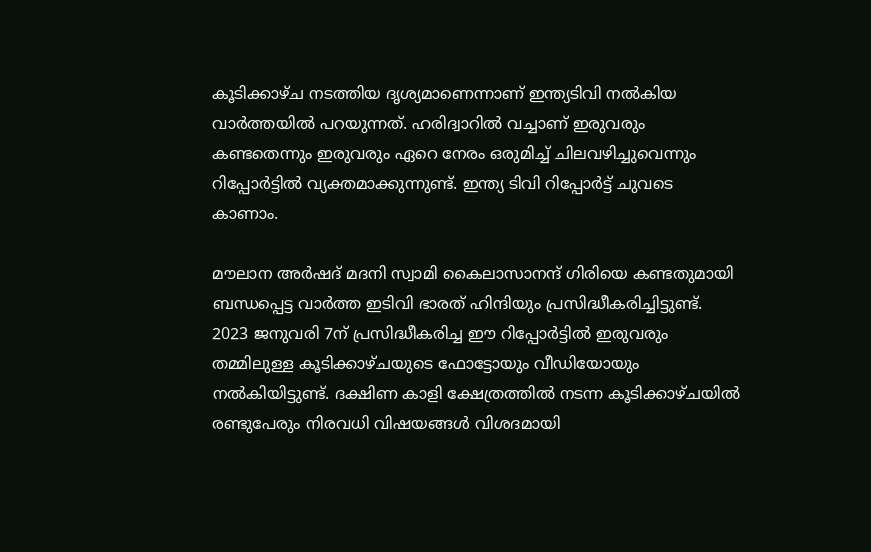കൂടിക്കാഴ്ച നടത്തിയ ദൃശ്യമാണെന്നാണ് ഇന്ത്യടിവി നൽകിയ വാർത്തയിൽ പറയുന്നത്. ഹരിദ്വാറിൽ വച്ചാണ് ഇരുവരും കണ്ടതെന്നും ഇരുവരും ഏറെ നേരം ഒരുമിച്ച് ചിലവഴിച്ചുവെന്നും റിപ്പോർട്ടിൽ വ്യക്തമാക്കുന്നുണ്ട്. ഇന്ത്യ ടിവി റിപ്പോർട്ട് ചുവടെ കാണാം.

മൗലാന അർഷദ് മദനി സ്വാമി കൈലാസാനന്ദ് ഗിരിയെ കണ്ടതുമായി ബന്ധപ്പെട്ട വാർത്ത ഇടിവി ഭാരത് ഹിന്ദിയും പ്രസിദ്ധീകരിച്ചിട്ടുണ്ട്. 2023 ജനുവരി 7ന് പ്രസിദ്ധീകരിച്ച ഈ റിപ്പോർട്ടിൽ ഇരുവരും തമ്മിലുള്ള കൂടിക്കാഴ്ചയുടെ ഫോട്ടോയും വീഡിയോയും നൽകിയിട്ടുണ്ട്. ദക്ഷിണ കാളി ക്ഷേത്രത്തിൽ നടന്ന കൂടിക്കാഴ്ചയിൽ രണ്ടുപേരും നിരവധി വിഷയങ്ങൾ വിശദമായി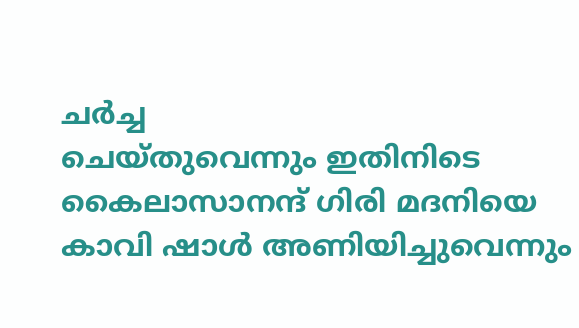ചർച്ച
ചെയ്തുവെന്നും ഇതിനിടെ കൈലാസാനന്ദ് ഗിരി മദനിയെ കാവി ഷാൾ അണിയിച്ചുവെന്നും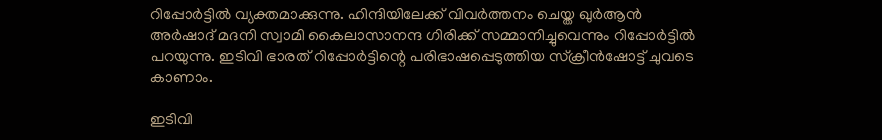റിപ്പോർട്ടിൽ വ്യക്തമാക്കുന്നു. ഹിന്ദിയിലേക്ക് വിവർത്തനം ചെയ്ത ഖുർആൻ അർഷാദ് മദനി സ്വാമി കൈലാസാനന്ദ ഗിരിക്ക് സമ്മാനിച്ചുവെന്നും റിപ്പോർട്ടിൽ പറയുന്നു. ഇടിവി ഭാരത് റിപ്പോർട്ടിന്റെ പരിഭാഷപ്പെടുത്തിയ സ്ക്രീൻഷോട്ട് ചുവടെ കാണാം.

ഇടിവി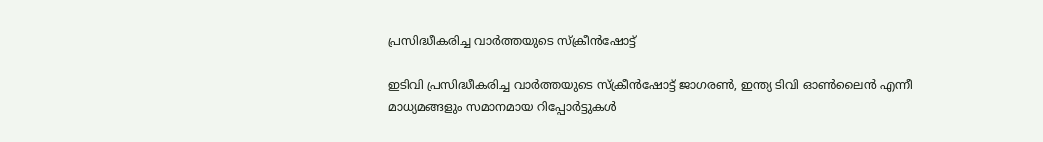പ്രസിദ്ധീകരിച്ച വാർത്തയുടെ സ്ക്രീന്‍ഷോട്ട്

ഇടിവി പ്രസിദ്ധീകരിച്ച വാർത്തയുടെ സ്ക്രീന്‍ഷോട്ട് ജാഗരൺ, ഇന്ത്യ ടിവി ഓൺലൈൻ എന്നീ മാധ്യമങ്ങളും സമാനമായ റിപ്പോർട്ടുകൾ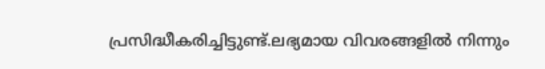പ്രസിദ്ധീകരിച്ചിട്ടുണ്ട്.ലഭ്യമായ വിവരങ്ങളിൽ നിന്നും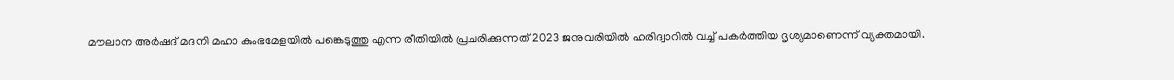മൗലാന അർഷദ് മദനി മഹാ കുംഭമേളയിൽ പങ്കെടുത്തു എന്ന രീതിയിൽ പ്രചരിക്കുന്നത് 2023 ജനുവരിയിൽ ഹരിദ്വാറിൽ വച്ച് പകർത്തിയ ദൃശ്യമാണെന്ന് വ്യക്തമായി.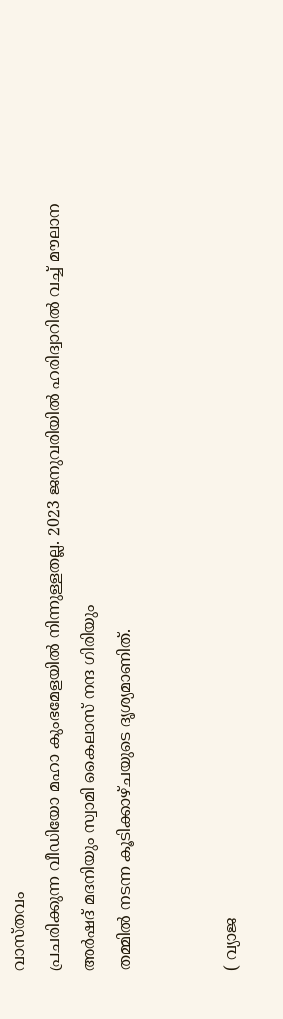വാസ്തവം
പ്രചരിക്കുന്ന വീഡിയോ മഹാ കുംഭമേളയിൽ നിന്നുള്ളതല്ല. 2023 ജനുവരിയിൽ ഹരിദ്വാറിൽ വച്ച് മൗലാന അർഷദ് മദനിയും സ്വാമി കൈലാസ് നന്ദ ഗിരിയും
തമ്മിൽ നടന്ന കൂടിക്കാഴ്ചയുടെ ദൃശ്യമാണിത്.


( വ്യാജ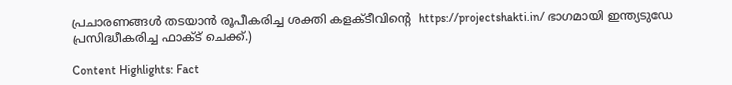പ്രചാരണങ്ങൾ തടയാൻ രൂപീകരിച്ച ശക്തി കളക്ടീവിന്റെ  https://projectshakti.in/ ഭാഗമായി ഇന്ത്യടുഡേ പ്രസിദ്ധീകരിച്ച ഫാക്ട് ചെക്ക്.)

Content Highlights: Fact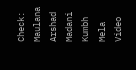Check: Maulana Arshad Madani Kumbh Mela Video